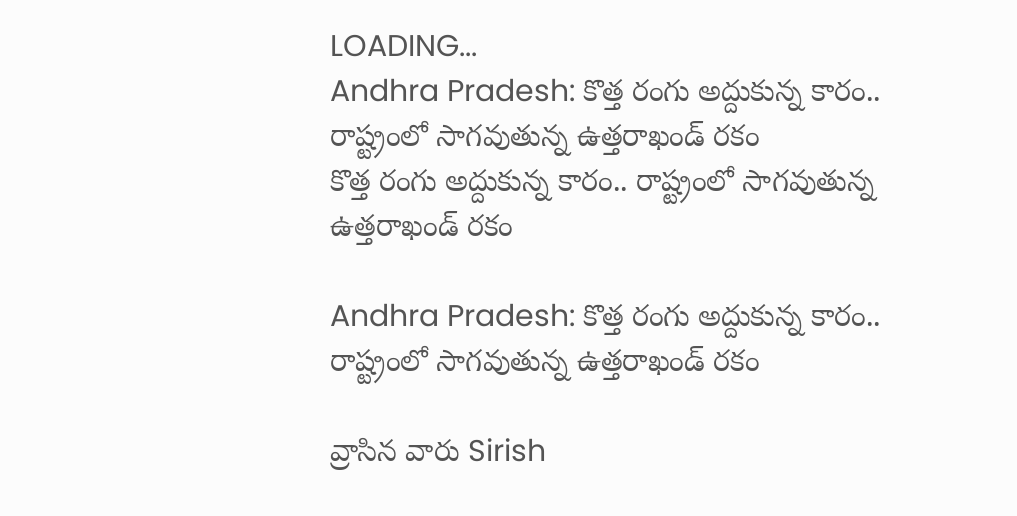LOADING...
Andhra Pradesh: కొత్త రంగు అద్దుకున్న కారం.. రాష్ట్రంలో సాగవుతున్న ఉత్తరాఖండ్‌ రకం
కొత్త రంగు అద్దుకున్న కారం.. రాష్ట్రంలో సాగవుతున్న ఉత్తరాఖండ్‌ రకం

Andhra Pradesh: కొత్త రంగు అద్దుకున్న కారం.. రాష్ట్రంలో సాగవుతున్న ఉత్తరాఖండ్‌ రకం

వ్రాసిన వారు Sirish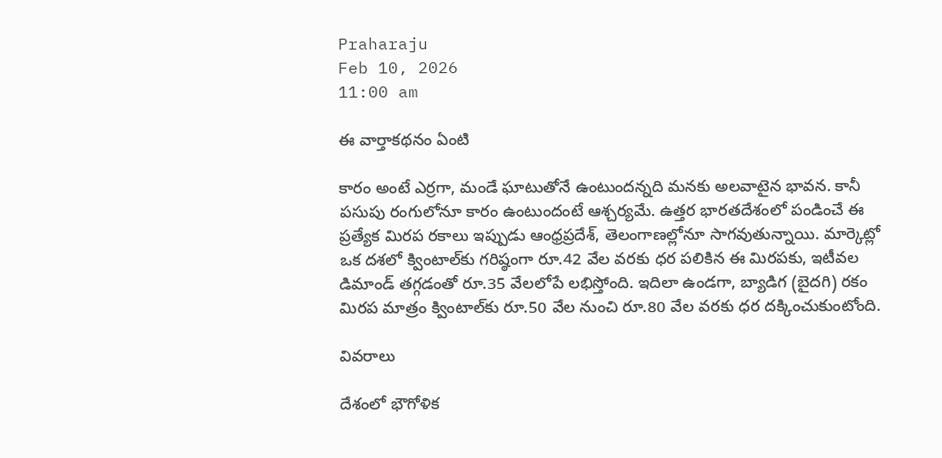Praharaju
Feb 10, 2026
11:00 am

ఈ వార్తాకథనం ఏంటి

కారం అంటే ఎర్రగా, మండే ఘాటుతోనే ఉంటుందన్నది మనకు అలవాటైన భావన. కానీ పసుపు రంగులోనూ కారం ఉంటుందంటే ఆశ్చర్యమే. ఉత్తర భారతదేశంలో పండించే ఈ ప్రత్యేక మిరప రకాలు ఇప్పుడు ఆంధ్రప్రదేశ్‌, తెలంగాణల్లోనూ సాగవుతున్నాయి. మార్కెట్లో ఒక దశలో క్వింటాల్‌కు గరిష్ఠంగా రూ.42 వేల వరకు ధర పలికిన ఈ మిరపకు, ఇటీవల డిమాండ్‌ తగ్గడంతో రూ.35 వేలలోపే లభిస్తోంది. ఇదిలా ఉండగా, బ్యాడిగ (బైదగి) రకం మిరప మాత్రం క్వింటాల్‌కు రూ.50 వేల నుంచి రూ.80 వేల వరకు ధర దక్కించుకుంటోంది.

వివరాలు

దేశంలో భౌగోళిక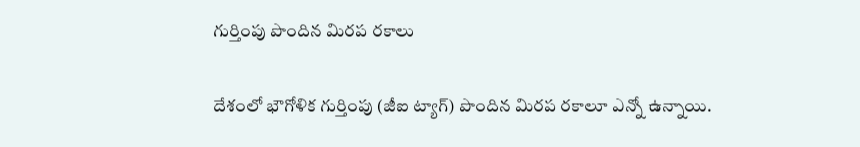గుర్తింపు పొందిన మిరప రకాలు

దేశంలో భౌగోళిక గుర్తింపు (జీఐ ట్యాగ్‌) పొందిన మిరప రకాలూ ఎన్నో ఉన్నాయి.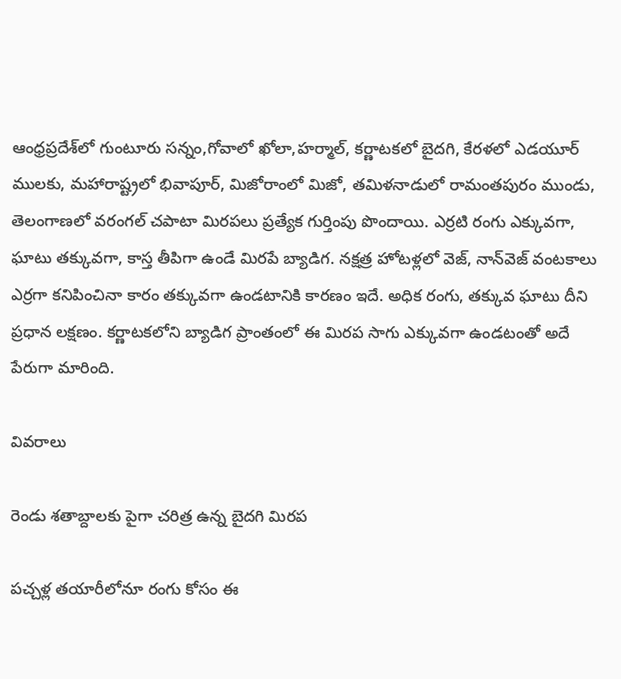ఆంధ్రప్రదేశ్‌లో గుంటూరు సన్నం,గోవాలో ఖోలా,హర్మాల్‌, కర్ణాటకలో బైదగి, కేరళలో ఎడయూర్‌ ములకు, మహారాష్ట్రలో భివాపూర్‌, మిజోరాంలో మిజో, తమిళనాడులో రామంతపురం ముండు, తెలంగాణలో వరంగల్‌ చపాటా మిరపలు ప్రత్యేక గుర్తింపు పొందాయి. ఎర్రటి రంగు ఎక్కువగా, ఘాటు తక్కువగా, కాస్త తీపిగా ఉండే మిరపే బ్యాడిగ. నక్షత్ర హోటళ్లలో వెజ్‌, నాన్‌వెజ్‌ వంటకాలు ఎర్రగా కనిపించినా కారం తక్కువగా ఉండటానికి కారణం ఇదే. అధిక రంగు, తక్కువ ఘాటు దీని ప్రధాన లక్షణం. కర్ణాటకలోని బ్యాడిగ ప్రాంతంలో ఈ మిరప సాగు ఎక్కువగా ఉండటంతో అదే పేరుగా మారింది.

వివరాలు

రెండు శతాబ్దాలకు పైగా చరిత్ర ఉన్న బైదగి మిరప

పచ్చళ్ల తయారీలోనూ రంగు కోసం ఈ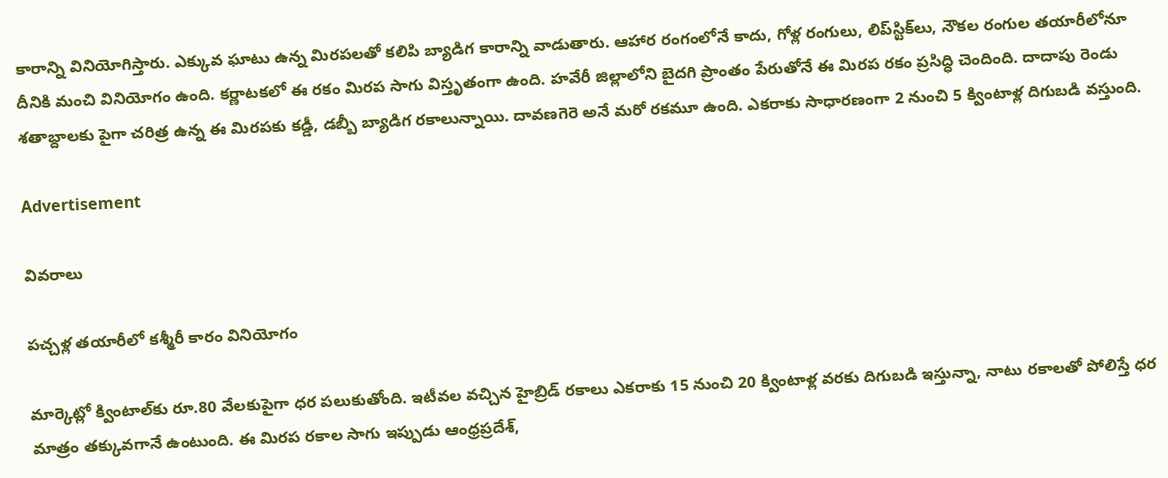కారాన్ని వినియోగిస్తారు. ఎక్కువ ఘాటు ఉన్న మిరపలతో కలిపి బ్యాడిగ కారాన్ని వాడుతారు. ఆహార రంగంలోనే కాదు, గోళ్ల రంగులు, లిప్‌స్టిక్‌లు, నౌకల రంగుల తయారీలోనూ దీనికి మంచి వినియోగం ఉంది. కర్ణాటకలో ఈ రకం మిరప సాగు విస్తృతంగా ఉంది. హవేరీ జిల్లాలోని బైదగి ప్రాంతం పేరుతోనే ఈ మిరప రకం ప్రసిద్ధి చెందింది. దాదాపు రెండు శతాబ్దాలకు పైగా చరిత్ర ఉన్న ఈ మిరపకు కడ్డీ, డబ్బీ బ్యాడిగ రకాలున్నాయి. దావణగెరె అనే మరో రకమూ ఉంది. ఎకరాకు సాధారణంగా 2 నుంచి 5 క్వింటాళ్ల దిగుబడి వస్తుంది.

Advertisement

వివరాలు

పచ్చళ్ల తయారీలో కశ్మీరీ కారం వినియోగం

మార్కెట్లో క్వింటాల్‌కు రూ.80 వేలకుపైగా ధర పలుకుతోంది. ఇటీవల వచ్చిన హైబ్రిడ్‌ రకాలు ఎకరాకు 15 నుంచి 20 క్వింటాళ్ల వరకు దిగుబడి ఇస్తున్నా, నాటు రకాలతో పోలిస్తే ధర మాత్రం తక్కువగానే ఉంటుంది. ఈ మిరప రకాల సాగు ఇప్పుడు ఆంధ్రప్రదేశ్‌,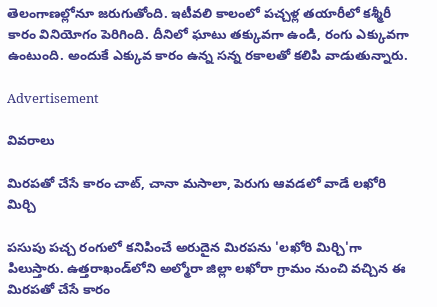తెలంగాణల్లోనూ జరుగుతోంది. ఇటీవలి కాలంలో పచ్చళ్ల తయారీలో కశ్మీరీ కారం వినియోగం పెరిగింది. దీనిలో ఘాటు తక్కువగా ఉండి, రంగు ఎక్కువగా ఉంటుంది. అందుకే ఎక్కువ కారం ఉన్న సన్న రకాలతో కలిపి వాడుతున్నారు.

Advertisement

వివరాలు

మిరపతో చేసే కారం చాట్‌, చానా మసాలా, పెరుగు ఆవడలో వాడే లఖోరి మిర్చి

పసుపు పచ్చ రంగులో కనిపించే అరుదైన మిరపను 'లఖోరి మిర్చి'గా పిలుస్తారు. ఉత్తరాఖండ్‌లోని అల్మోరా జిల్లా లఖోరా గ్రామం నుంచి వచ్చిన ఈ మిరపతో చేసే కారం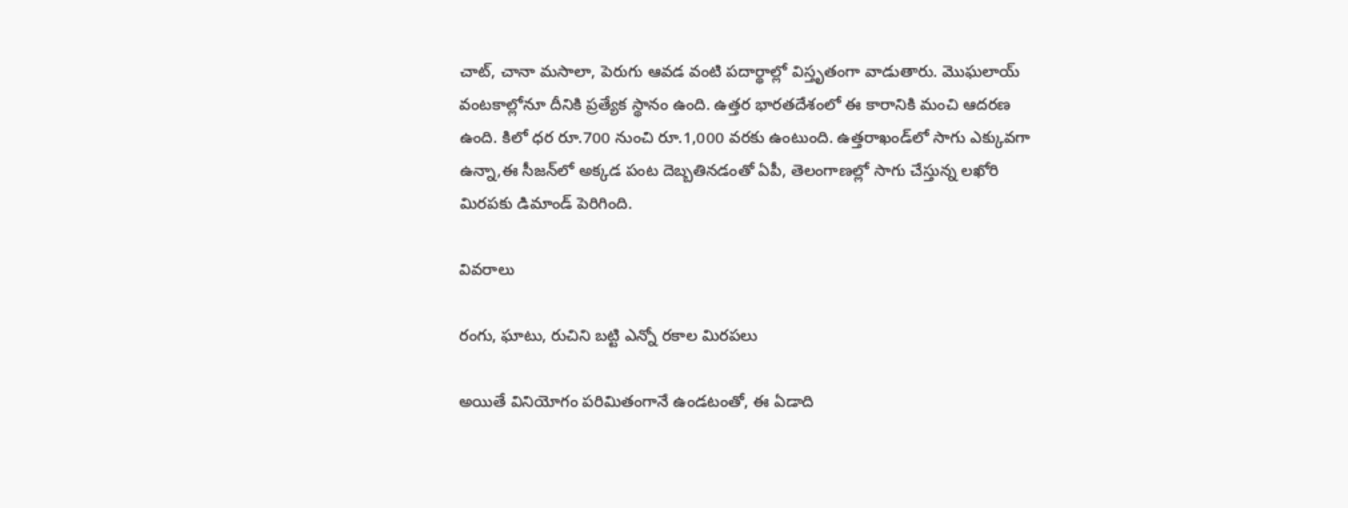చాట్‌, చానా మసాలా, పెరుగు ఆవడ వంటి పదార్థాల్లో విస్తృతంగా వాడుతారు. మొఘలాయ్‌ వంటకాల్లోనూ దీనికి ప్రత్యేక స్థానం ఉంది. ఉత్తర భారతదేశంలో ఈ కారానికి మంచి ఆదరణ ఉంది. కిలో ధర రూ.700 నుంచి రూ.1,000 వరకు ఉంటుంది. ఉత్తరాఖండ్‌లో సాగు ఎక్కువగా ఉన్నా,ఈ సీజన్‌లో అక్కడ పంట దెబ్బతినడంతో ఏపీ, తెలంగాణల్లో సాగు చేస్తున్న లఖోరి మిరపకు డిమాండ్‌ పెరిగింది.

వివరాలు

రంగు, ఘాటు, రుచిని బట్టి ఎన్నో రకాల మిరపలు

అయితే వినియోగం పరిమితంగానే ఉండటంతో, ఈ ఏడాది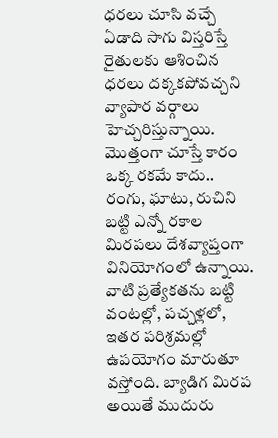ధరలు చూసి వచ్చే ఏడాది సాగు విస్తరిస్తే రైతులకు ఆశించిన ధరలు దక్కకపోవచ్చని వ్యాపార వర్గాలు హెచ్చరిస్తున్నాయి. మొత్తంగా చూస్తే కారం ఒక్క రకమే కాదు.. రంగు, ఘాటు, రుచిని బట్టి ఎన్నో రకాల మిరపలు దేశవ్యాప్తంగా వినియోగంలో ఉన్నాయి. వాటి ప్రత్యేకతను బట్టి వంటల్లో, పచ్చళ్లలో, ఇతర పరిశ్రమల్లో ఉపయోగం మారుతూ వస్తోంది. బ్యాడిగ మిరప అయితే ముదురు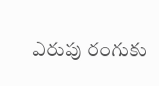ఎరుపు రంగుకు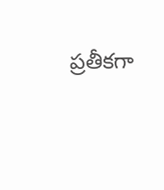ప్రతీకగా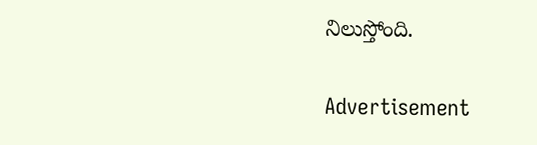నిలుస్తోంది.

Advertisement